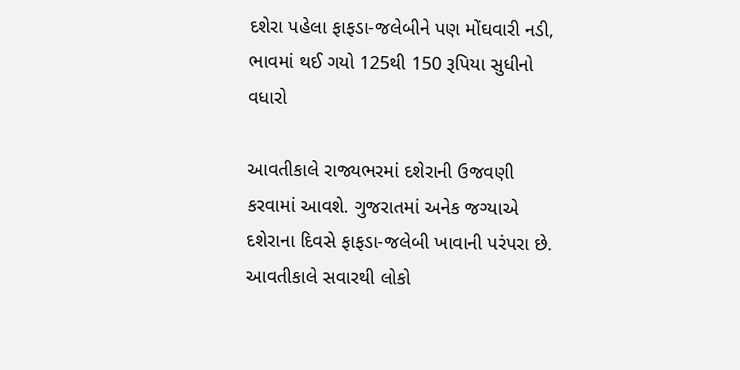દશેરા પહેલા ફાફડા-જલેબીને પણ મોંઘવારી નડી, ભાવમાં થઈ ગયો 125થી 150 રૂપિયા સુધીનો વધારો

આવતીકાલે રાજ્યભરમાં દશેરાની ઉજવણી કરવામાં આવશે. ગુજરાતમાં અનેક જગ્યાએ દશેરાના દિવસે ફાફડા-જલેબી ખાવાની પરંપરા છે. આવતીકાલે સવારથી લોકો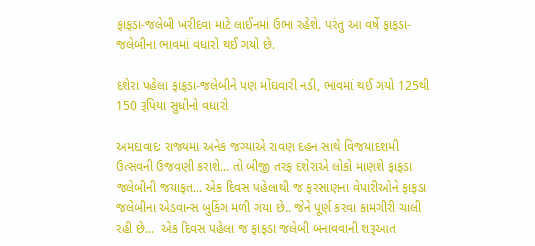ફાફડા-જલેબી ખરીદવા માટે લાઈનમાં ઉભા રહેશે. પરંતુ આ વર્ષે ફાફડા-જલેબીના ભાવમાં વધારો થઈ ગયો છે.

દશેરા પહેલા ફાફડા-જલેબીને પણ મોંઘવારી નડી, ભાવમાં થઈ ગયો 125થી 150 રૂપિયા સુધીનો વધારો

અમદાવાદઃ રાજ્યમા અનેક જગ્યાએ રાવણ દહન સાથે વિજયાદશમી ઉત્સવની ઉજવણી કરાશે... તો બીજી તરફ દશેરાએ લોકો માણશે ફાફડા જલેબીની જયાફત... એક દિવસ પહેલાથી જ ફરસાણના વેપારીઓને ફાફડા જલેબીના એડવાન્સ બુકિંગ મળી ગયા છે.. જેને પૂર્ણ કરવા કામગીરી ચાલી રહી છે...  એક દિવસ પહેલા જ ફાફડા જલેબી બનાવવાની શરૂઆત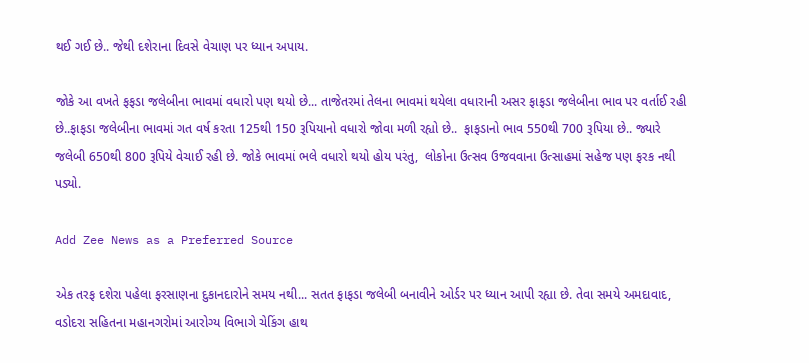થઈ ગઈ છે.. જેથી દશેરાના દિવસે વેચાણ પર ધ્યાન અપાય.

જોકે આ વખતે ફફડા જલેબીના ભાવમાં વધારો પણ થયો છે... તાજેતરમાં તેલના ભાવમાં થયેલા વધારાની અસર ફાફડા જલેબીના ભાવ પર વર્તાઈ રહી છે..ફાફડા જલેબીના ભાવમાં ગત વર્ષ કરતા 125થી 150 રૂપિયાનો વધારો જોવા મળી રહ્યો છે..  ફાફડાનો ભાવ 550થી 700 રૂપિયા છે.. જ્યારે જલેબી 650થી 800 રૂપિયે વેચાઈ રહી છે. જોકે ભાવમાં ભલે વધારો થયો હોય પરંતુ,  લોકોના ઉત્સવ ઉજવવાના ઉત્સાહમાં સહેજ પણ ફરક નથી પડ્યો.

Add Zee News as a Preferred Source

એક તરફ દશેરા પહેલા ફરસાણના દુકાનદારોને સમય નથી... સતત ફાફડા જલેબી બનાવીને ઓર્ડર પર ધ્યાન આપી રહ્યા છે. તેવા સમયે અમદાવાદ, વડોદરા સહિતના મહાનગરોમાં આરોગ્ય વિભાગે ચેકિંગ હાથ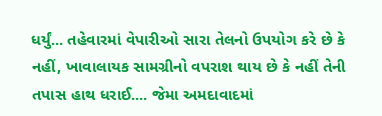ધર્યું... તહેવારમાં વેપારીઓ સારા તેલનો ઉપયોગ કરે છે કે નહીં, ખાવાલાયક સામગ્રીનો વપરાશ થાય છે કે નહીં તેની તપાસ હાથ ધરાઈ.... જેમા અમદાવાદમાં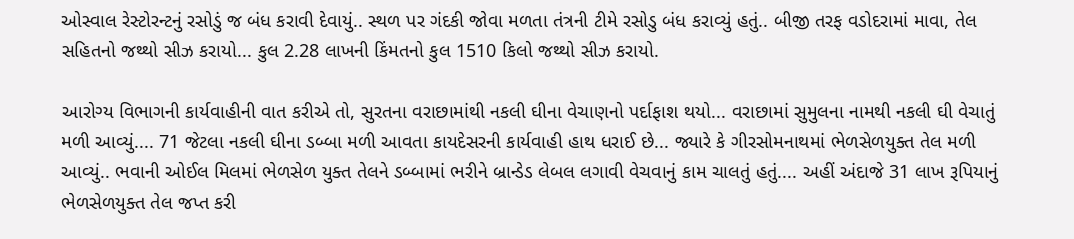ઓસ્વાલ રેસ્ટોરન્ટનું રસોડું જ બંધ કરાવી દેવાયું.. સ્થળ પર ગંદકી જોવા મળતા તંત્રની ટીમે રસોડુ બંધ કરાવ્યું હતું.. બીજી તરફ વડોદરામાં માવા, તેલ સહિતનો જથ્થો સીઝ કરાયો... કુલ 2.28 લાખની કિંમતનો કુલ 1510 કિલો જથ્થો સીઝ કરાયો.

આરોગ્ય વિભાગની કાર્યવાહીની વાત કરીએ તો, સુરતના વરાછામાંથી નકલી ઘીના વેચાણનો પર્દાફાશ થયો... વરાછામાં સુમુલના નામથી નકલી ઘી વેચાતું મળી આવ્યું.... 71 જેટલા નકલી ઘીના ડબ્બા મળી આવતા કાયદેસરની કાર્યવાહી હાથ ધરાઈ છે... જ્યારે કે ગીરસોમનાથમાં ભેળસેળયુક્ત તેલ મળી આવ્યું.. ભવાની ઓઈલ મિલમાં ભેળસેળ યુક્ત તેલને ડબ્બામાં ભરીને બ્રાન્ડેડ લેબલ લગાવી વેચવાનું કામ ચાલતું હતું.... અહીં અંદાજે 31 લાખ રૂપિયાનું ભેળસેળયુક્ત તેલ જપ્ત કરી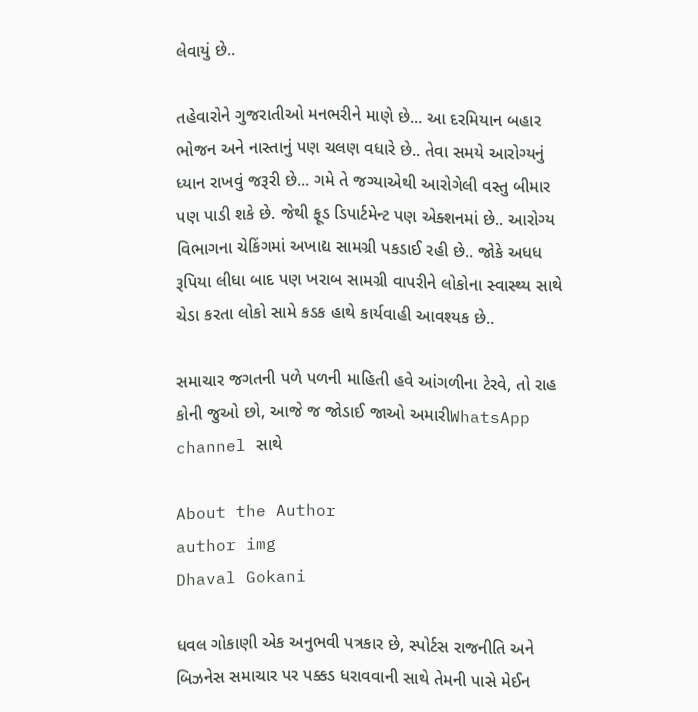લેવાયું છે..

તહેવારોને ગુજરાતીઓ મનભરીને માણે છે... આ દરમિયાન બહાર ભોજન અને નાસ્તાનું પણ ચલણ વધારે છે.. તેવા સમયે આરોગ્યનું ધ્યાન રાખવું જરૂરી છે... ગમે તે જગ્યાએથી આરોગેલી વસ્તુ બીમાર પણ પાડી શકે છે. જેથી ફૂડ ડિપાર્ટમેન્ટ પણ એક્શનમાં છે.. આરોગ્ય વિભાગના ચેકિંગમાં અખાદ્ય સામગ્રી પકડાઈ રહી છે.. જોકે અધધ રૂપિયા લીધા બાદ પણ ખરાબ સામગ્રી વાપરીને લોકોના સ્વાસ્થ્ય સાથે ચેડા કરતા લોકો સામે કડક હાથે કાર્યવાહી આવશ્યક છે..

સમાચાર જગતની પળે પળની માહિતી હવે આંગળીના ટેરવે, તો રાહ કોની જુઓ છો, આજે જ જોડાઈ જાઓ અમારીWhatsApp channel સાથે

About the Author
author img
Dhaval Gokani

ધવલ ગોકાણી એક અનુભવી પત્રકાર છે, સ્પોર્ટસ રાજનીતિ અને બિઝનેસ સમાચાર પર પક્કડ ધરાવવાની સાથે તેમની પાસે મેઈન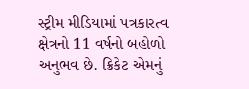સ્ટ્રીમ મીડિયામાં પત્રકારત્વ ક્ષેત્રનો 11 વર્ષનો બહોળો અનુભવ છે. ક્રિકેટ એમનું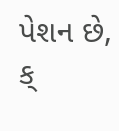પેશન છે, ક્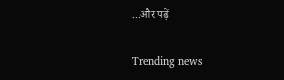...और पढ़ें

Trending news